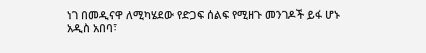ነገ በመዲናዋ ለሚካሄደው የድጋፍ ሰልፍ የሚዘጉ መንገዶች ይፋ ሆኑ
አዲስ አበባ፣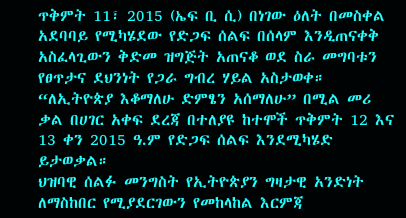ጥቅምት 11፣ 2015 (ኤፍ ቢ ሲ) በነገው ዕለት በመስቀል አደባባይ የሚካሄደው የድጋፍ ሰልፍ በሰላም እንዲጠናቀቅ አስፈላጊውን ቅድመ ዝግጅት አጠናቆ ወደ ስራ መግባቱን የፀጥታና ደህንነት የጋራ ግብረ ሃይል አስታወቀ።
“ለኢትዮጵያ እቆማለሁ ድምፄን አሰማለሁ” በሚል መሪ ቃል በሀገር አቀፍ ደረጃ በተለያዩ ከተሞች ጥቅምት 12 እና 13 ቀን 2015 ዓ.ም የድጋፍ ሰልፍ እንደሚካሄድ ይታወቃል።
ህዝባዊ ሰልፉ መንግስት የኢትዮጵያን ግዛታዊ አንድነት ለማስከበር የሚያደርገውን የመከላከል እርምጃ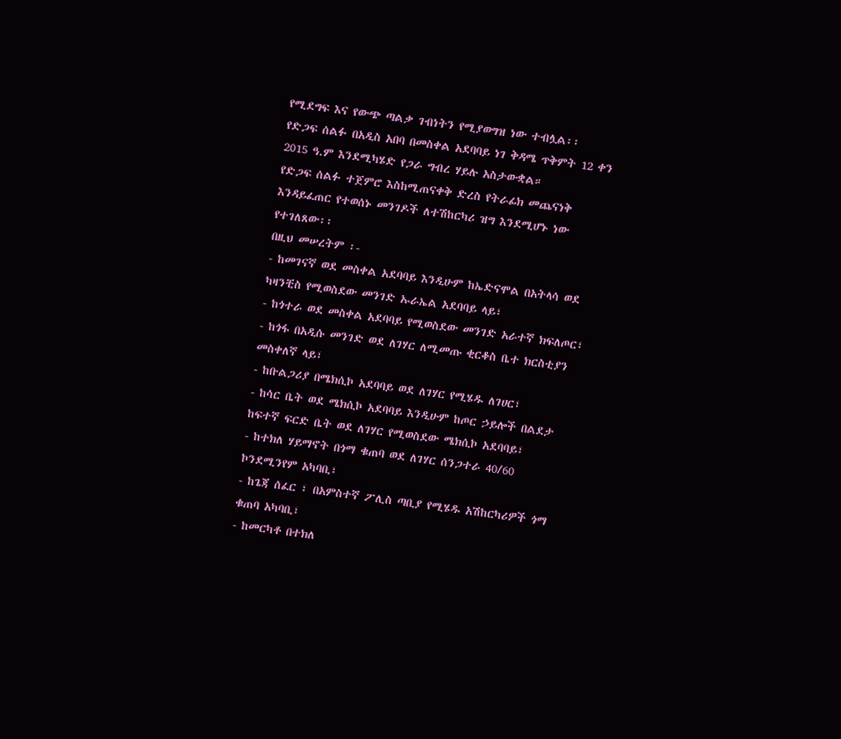የሚደግፍ እና የውጭ ጣልቃ ገብነትን የሚያወግዝ ነው ተብሏል፡፡
የድጋፍ ሰልፉ በአዲስ አበባ በመስቀል አደባባይ ነገ ቅዳሜ ጥቅምት 12 ቀን 2015 ዓ.ም እንደሚካሄድ የጋራ ግብረ ሃይሉ አስታውቋል።
የድጋፍ ሰልፉ ተጀምሮ እስከሚጠናቀቅ ድረስ የትራፊክ መጨናነቅ እንዳይፈጠር የተወሰኑ መንገዶች ለተሽከርካሪ ዝግ እንደሚሆኑ ነው የተገለጸው፡፡
በዚህ መሠረትም ፡-
- ከመገናኛ ወደ መስቀል አደባባይ እንዲሁም ከኤድናሞል በአትላሳ ወደ ካዛንቺስ የሚወስደው መንገድ ኡራኤል አደባባይ ላይ፣
- ከጎተራ ወደ መስቀል አደባባይ የሚወስደው መንገድ አራተኛ ክፍለጦር፣
- ከጎፋ በአዲሱ መንገድ ወደ ለገሃር ለሚመጡ ቂርቆስ ቤተ ክርስቲያን መስቀለኛ ላይ፣
- ከቡልጋሪያ በሜክሲኮ አደባባይ ወደ ለገሃር የሚሄዱ ለገሀር፣
- ከሳር ቤት ወደ ሜክሲኮ አደባባይ እንዲሁም ከጦር ኃይሎች በልደታ ከፍተኛ ፍርድ ቤት ወደ ለገሃር የሚወስደው ሜክሲኮ አደባባይ፣
- ከተክለ ሃይማኖት በጎማ ቁጠባ ወደ ለገሃር ሰንጋተራ 40/60 ኮንደሚንየም አካባቢ፣
- ከጌጃ ሰፈር ፣ በአምስተኛ ፖሊስ ጣቢያ የሚሄዱ አሽከርካሪዎች ጎማ ቁጠባ አካባቢ፣
- ከመርካቶ በተክለ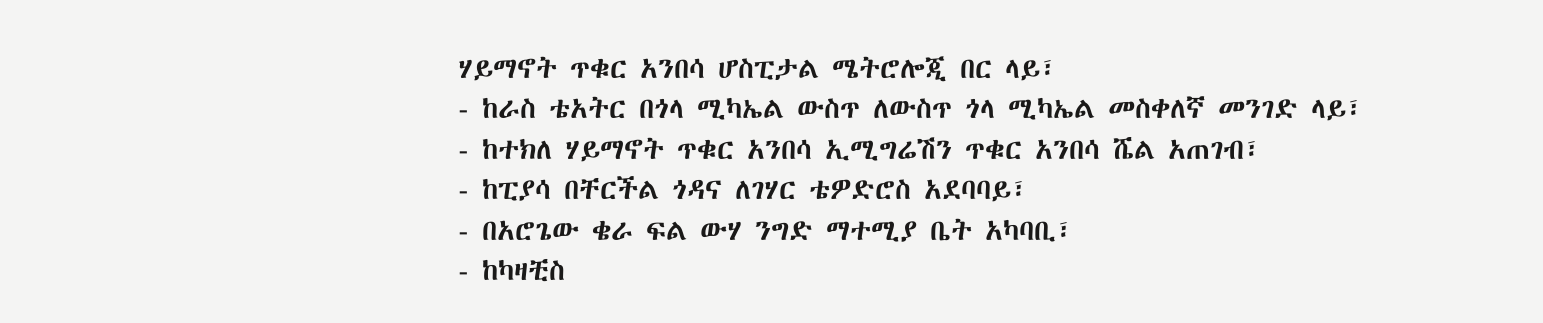ሃይማኖት ጥቁር አንበሳ ሆስፒታል ሜትሮሎጂ በር ላይ፣
- ከራስ ቴአትር በጎላ ሚካኤል ውስጥ ለውስጥ ጎላ ሚካኤል መስቀለኛ መንገድ ላይ፣
- ከተክለ ሃይማኖት ጥቁር አንበሳ ኢሚግሬሽን ጥቁር አንበሳ ሼል አጠገብ፣
- ከፒያሳ በቸርችል ጎዳና ለገሃር ቴዎድሮስ አደባባይ፣
- በአሮጌው ቄራ ፍል ውሃ ንግድ ማተሚያ ቤት አካባቢ፣
- ከካዛቺስ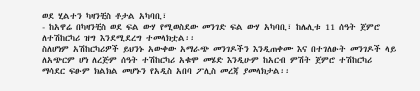ወደ ሂልተን ካዛንቺስ ቶታል አካባቢ፣
- ከአዋሬ በካዛንቺስ ወደ ፍል ውሃ የሚወስደው መንገድ ፍል ውሃ አካባቢ፣ ከሌሊቱ 11 ሰዓት ጀምሮ ለተሽከርካሪ ዝግ እንደሚደረግ ተመላክቷል፡፡
ስለሆነም አሽከርካሪዎች ይህንኑ አውቀው አማራጭ መንገዶችን እንዲጠቀሙ እና በተገለፁት መንገዶች ላይ ለአጭርም ሆነ ለረጅም ሰዓት ተሽከርካሪ አቁሞ መሄድ እንዲሁም ከአርብ ምሽት ጀምሮ ተሽከርካሪ ማሳደር ፍፁም ክልክል መሆኑን የአዲስ አበባ ፖሊስ መረጃ ያመላክታል፡፡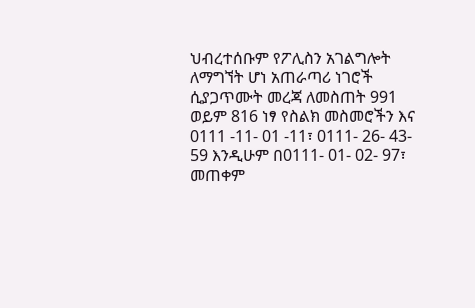ህብረተሰቡም የፖሊስን አገልግሎት ለማግኘት ሆነ አጠራጣሪ ነገሮች ሲያጋጥሙት መረጃ ለመስጠት 991 ወይም 816 ነፃ የስልክ መስመሮችን እና 0111 -11- 01 -11፣ 0111- 26- 43- 59 እንዲሁም በ0111- 01- 02- 97፣ መጠቀም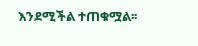እንደሚችል ተጠቁሟል፡፡